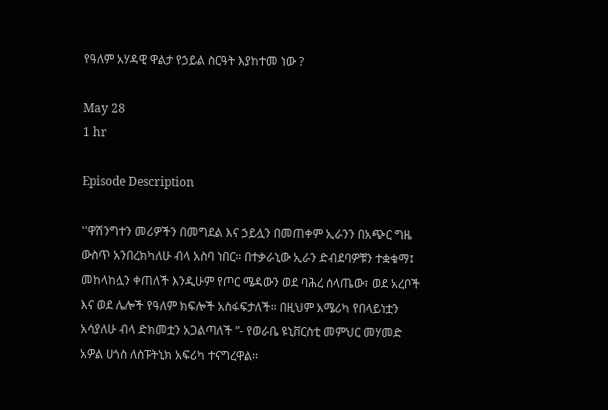የዓለም አሃዳዊ ዋልታ የኃይል ስርዓት እያከተመ ነው ?

May 28
1 hr

Episode Description

''ዋሽንግተን መሪዎችን በመግደል እና ኃይሏን በመጠቀም ኢራንን በአጭር ግዜ ውስጥ አንበረክካለሁ ብላ አስባ ነበር። በተቃራኒው ኢራን ድብደባዎቹን ተቋቁማ፤ መከላከሏን ቀጠለች እንዲሁም የጦር ሜዳውን ወደ ባሕረ ሰላጤው፣ ወደ አረቦች እና ወደ ሌሎች የዓለም ክፍሎች አስፋፍታለች። በዚህም አሜሪካ የበላይነቷን አሳያለሁ ብላ ድክመቷን አጋልጣለች ”- የወራቤ ዩኒቨርስቲ መምህር መሃመድ አዎል ሀጎስ ለስፑትኒክ አፍሪካ ተናግረዋል፡፡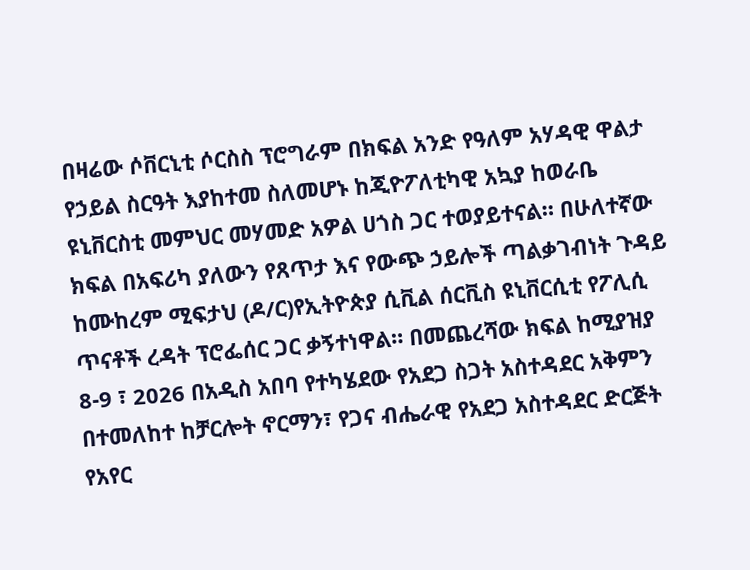በዛሬው ሶቨርኒቲ ሶርስስ ፕሮግራም በክፍል አንድ የዓለም አሃዳዊ ዋልታ የኃይል ስርዓት እያከተመ ስለመሆኑ ከጂዮፖለቲካዊ አኳያ ከወራቤ ዩኒቨርስቲ መምህር መሃመድ አዎል ሀጎስ ጋር ተወያይተናል። በሁለተኛው ክፍል በአፍሪካ ያለውን የጸጥታ እና የውጭ ኃይሎች ጣልቃገብነት ጉዳይ ከሙከረም ሚፍታህ (ዶ/ር)የኢትዮጵያ ሲቪል ሰርቪስ ዩኒቨርሲቲ የፖሊሲ ጥናቶች ረዳት ፕሮፌሰር ጋር ቃኝተነዋል። በመጨረሻው ክፍል ከሚያዝያ 8-9 ፣ 2026 በአዲስ አበባ የተካሄደው የአደጋ ስጋት አስተዳደር አቅምን በተመለከተ ከቻርሎት ኖርማን፣ የጋና ብሔራዊ የአደጋ አስተዳደር ድርጅት የአየር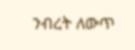ንብረት ለውጥ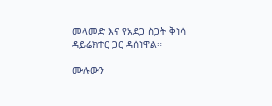መላመድ እና የአደጋ ስጋት ቅነሳ ዳይሬክተር ጋር ዳሰነዋል።

ሙሉውን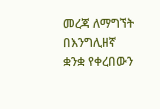መረጃ ለማግኘት በእንግሊዘኛ ቋንቋ የቀረበውን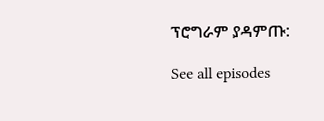ፕሮግራም ያዳምጡ:

See all episodes